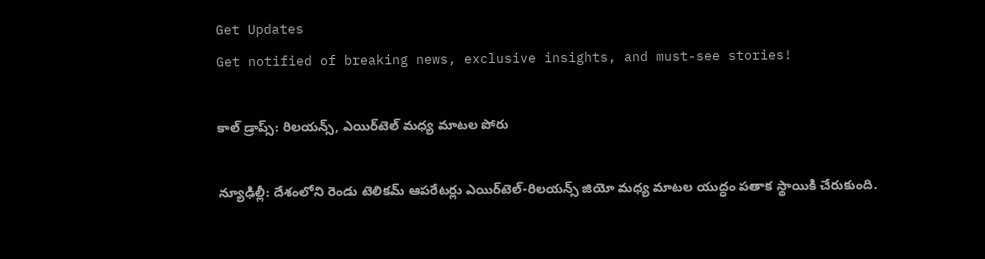Get Updates
Get notified of breaking news, exclusive insights, and must-see stories!

కాల్ డ్రాప్స్: రిలయన్స్, ఎయిర్‌టెల్ మధ్య మాటల పోరు

న్యూఢిల్లీ: దేశంలోని రెండు టెలికమ్ ఆపరేటర్లు ఎయిర్‌టెల్‌-రిలయన్స్‌ జియో మధ్య మాటల యుద్ధం పతాక స్థాయికి చేరుకుంది.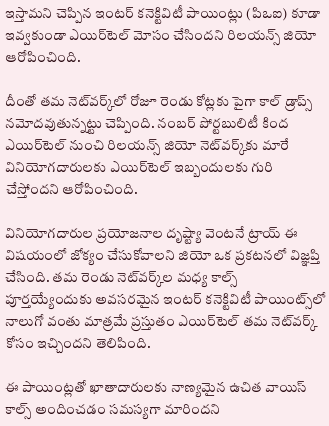ఇస్తామని చెప్పిన ఇంటర్‌ కనెక్టివిటీ పాయింట్లు (పిఒఐ) కూడా ఇవ్వకుండా ఎయిర్‌టెల్‌ మోసం చేసిందని రిలయన్స్‌ జియో ఆరోపించింది.

దీంతో తమ నెట్‌వర్క్‌లో రోజూ రెండు కోట్లకు పైగా కాల్‌ డ్రాప్స్‌ నమోదవుతున్నట్టు చెప్పింది. నంబర్‌ పోర్టబులిటీ కింద ఎయిర్‌టెల్‌ నుంచి రిలయన్స్‌ జియో నెట్‌వర్క్‌కు మారే వినియోగదారులకు ఎయిర్‌టెల్‌ ఇబ్బందులకు గురి చేస్తోందని ఆరోపించింది.

వినియోగదారుల ప్రయోజనాల దృష్ట్యా వెంటనే ట్రాయ్‌ ఈ విషయంలో జోక్యం చేసుకోవాలని జియో ఒక ప్రకటనలో విజ్ఞప్తి చేసింది. తమ రెండు నెట్‌వర్క్‌ల మధ్య కాల్స్‌ పూర్తయ్యేందుకు అవసరమైన ఇంటర్‌ కనెక్టివిటీ పాయింట్స్‌లో నాలుగో వంతు మాత్రమే ప్రస్తుతం ఎయిర్‌టెల్‌ తమ నెట్‌వర్క్‌ కోసం ఇచ్చిందని తెలిపింది.

ఈ పాయింట్లతో ఖాతాదారులకు నాణ్యమైన ఉచిత వాయిస్‌ కాల్స్‌ అందించడం సమస్యగా మారిందని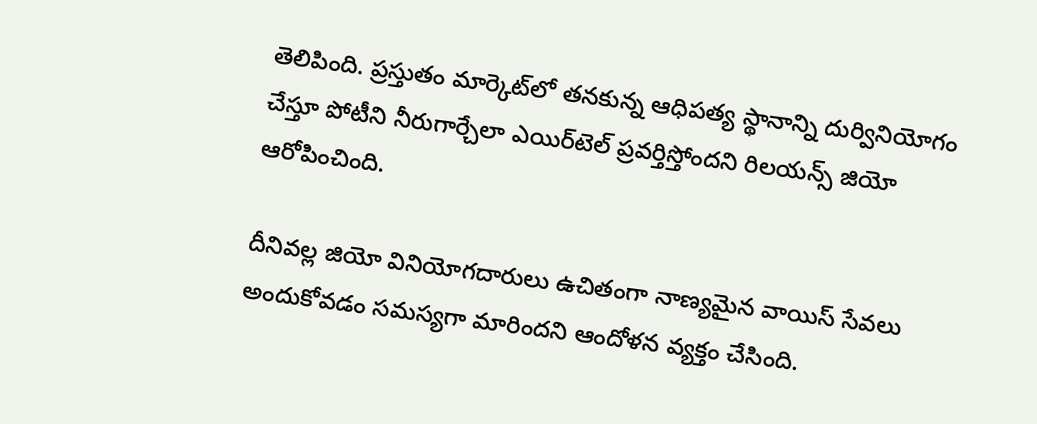తెలిపింది. ప్రస్తుతం మార్కెట్‌లో తనకున్న ఆధిపత్య స్థానాన్ని దుర్వినియోగం చేస్తూ పోటీని నీరుగార్చేలా ఎయిర్‌టెల్‌ ప్రవర్తిస్తోందని రిలయన్స్‌ జియో ఆరోపించింది.

దీనివల్ల జియో వినియోగదారులు ఉచితంగా నాణ్యమైన వాయిస్‌ సేవలు అందుకోవడం సమస్యగా మారిందని ఆందోళన వ్యక్తం చేసింది.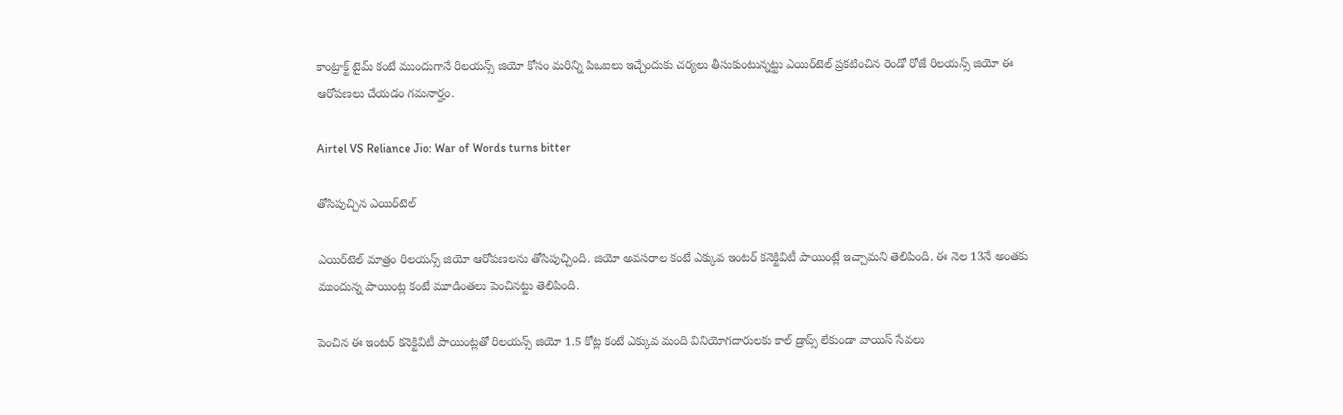కాంట్రాక్ట్‌ టైమ్‌ కంటే ముందుగానే రిలయన్స్‌ జియో కోసం మరిన్ని పిఒఐలు ఇచ్చేందుకు చర్యలు తీసుకుంటున్నట్టు ఎయిర్‌టెల్‌ ప్రకటించిన రెండో రోజే రిలయన్స్‌ జియో ఈ ఆరోపణలు చేయడం గమనార్హం.

Airtel VS Reliance Jio: War of Words turns bitter

తోసిపుచ్చిన ఎయిర్‌టెల్‌

ఎయిర్‌టెల్‌ మాత్రం రిలయన్స్ జియో ఆరోపణలను తోసిపుచ్చింది. జియో అవసరాల కంటే ఎక్కువ ఇంటర్‌ కనెక్టివిటీ పాయింట్లే ఇచ్చామని తెలిపింది. ఈ నెల 13నే అంతకు ముందున్న పాయింట్ల కంటే మూడింతలు పెంచినట్టు తెలిపింది.

పెంచిన ఈ ఇంటర్‌ కనెక్టివిటీ పాయింట్లతో రిలయన్స్‌ జియో 1.5 కోట్ల కంటే ఎక్కువ మంది వినియోగదారులకు కాల్‌ డ్రాప్స్‌ లేకుండా వాయిస్‌ సేవలు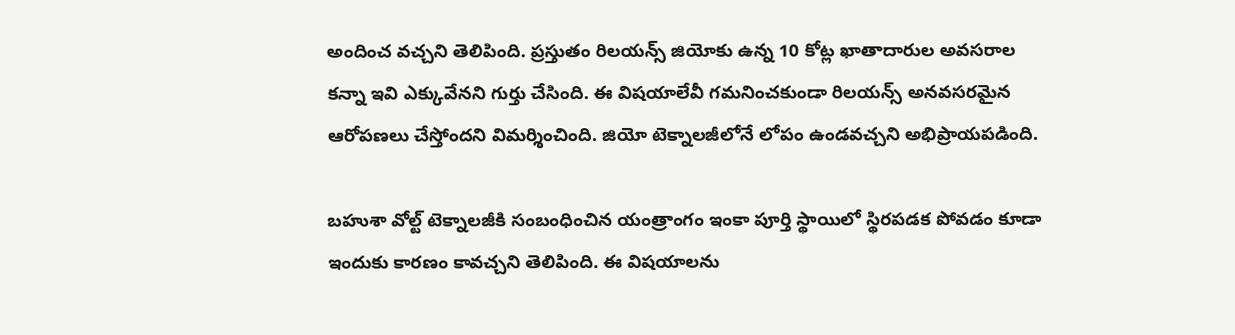అందించ వచ్చని తెలిపింది. ప్రస్తుతం రిలయన్స్‌ జియోకు ఉన్న 10 కోట్ల ఖాతాదారుల అవసరాల కన్నా ఇవి ఎక్కువేనని గుర్తు చేసింది. ఈ విషయాలేవీ గమనించకుండా రిలయన్స్‌ అనవసరమైన ఆరోపణలు చేస్తోందని విమర్శించింది. జియో టెక్నాలజీలోనే లోపం ఉండవచ్చని అభిప్రాయపడింది.

బహుశా వోల్ట్‌ టెక్నాలజీకి సంబంధించిన యంత్రాంగం ఇంకా పూర్తి స్థాయిలో స్థిరపడక పోవడం కూడా ఇందుకు కారణం కావచ్చని తెలిపింది. ఈ విషయాలను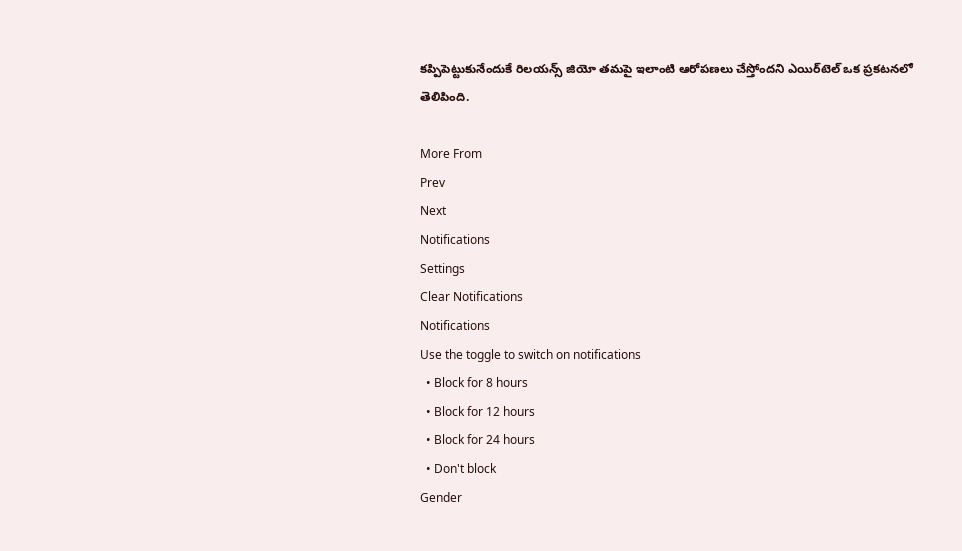కప్పిపెట్టుకునేందుకే రిలయన్స్‌ జియో తమపై ఇలాంటి ఆరోపణలు చేస్తోందని ఎయిర్‌టెల్‌ ఒక ప్రకటనలో తెలిపింది.

More From
Prev
Next
Notifications
Settings
Clear Notifications
Notifications
Use the toggle to switch on notifications
  • Block for 8 hours
  • Block for 12 hours
  • Block for 24 hours
  • Don't block
Gender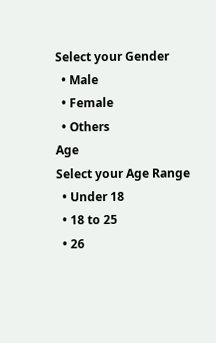Select your Gender
  • Male
  • Female
  • Others
Age
Select your Age Range
  • Under 18
  • 18 to 25
  • 26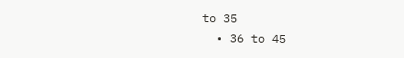to 35
  • 36 to 45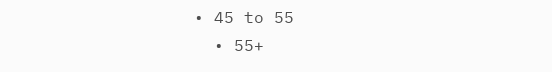• 45 to 55
  • 55+